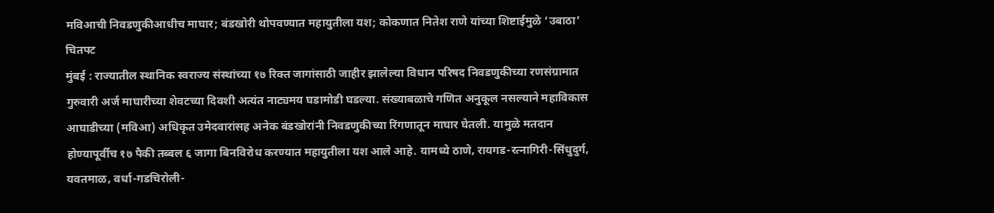मविआची निवडणुकीआधीच माघार; बंडखोरी थोपवण्यात महायुतीला यश; कोकणात नितेश राणे यांच्या शिष्टाईमुळे ‘उबाठा’ चितपट
मुंबई : राज्यातील स्थानिक स्वराज्य संस्थांच्या १७ रिक्त जागांसाठी जाहीर झालेल्या विधान परिषद निवडणुकीच्या रणसंग्रामात गुरुवारी अर्ज माघारीच्या शेवटच्या दिवशी अत्यंत नाट्यमय घडामोडी घडल्या. संख्याबळाचे गणित अनुकूल नसल्याने महाविकास आघाडीच्या (मविआ) अधिकृत उमेदवारांसह अनेक बंडखोरांनी निवडणुकीच्या रिंगणातून माघार घेतली. यामुळे मतदान होण्यापूर्वीच १७ पैकी तब्बल ६ जागा बिनविरोध करण्यात महायुतीला यश आले आहे. यामध्ये ठाणे, रायगड-रत्नागिरी-सिंधुदुर्ग, यवतमाळ, वर्धा-गडचिरोली-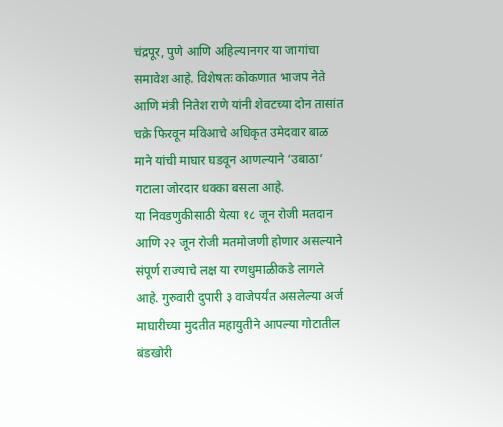चंद्रपूर, पुणे आणि अहिल्यानगर या जागांचा समावेश आहे. विशेषतः कोकणात भाजप नेते आणि मंत्री नितेश राणे यांनी शेवटच्या दोन तासांत चक्रे फिरवून मविआचे अधिकृत उमेदवार बाळ माने यांची माघार घडवून आणल्याने ‘उबाठा’ गटाला जोरदार धक्का बसला आहे.
या निवडणुकीसाठी येत्या १८ जून रोजी मतदान आणि २२ जून रोजी मतमोजणी होणार असल्याने संपूर्ण राज्याचे लक्ष या रणधुमाळीकडे लागले आहे. गुरुवारी दुपारी ३ वाजेपर्यंत असलेल्या अर्ज माघारीच्या मुदतीत महायुतीने आपल्या गोटातील बंडखोरी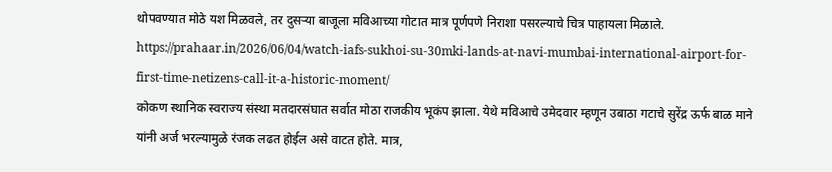थोपवण्यात मोठे यश मिळवले, तर दुसऱ्या बाजूला मविआच्या गोटात मात्र पूर्णपणे निराशा पसरल्याचे चित्र पाहायला मिळाले.
https://prahaar.in/2026/06/04/watch-iafs-sukhoi-su-30mki-lands-at-navi-mumbai-international-airport-for-first-time-netizens-call-it-a-historic-moment/
कोकण स्थानिक स्वराज्य संस्था मतदारसंघात सर्वात मोठा राजकीय भूकंप झाला. येथे मविआचे उमेदवार म्हणून उबाठा गटाचे सुरेंद्र ऊर्फ बाळ माने यांनी अर्ज भरल्यामुळे रंजक लढत होईल असे वाटत होते. मात्र,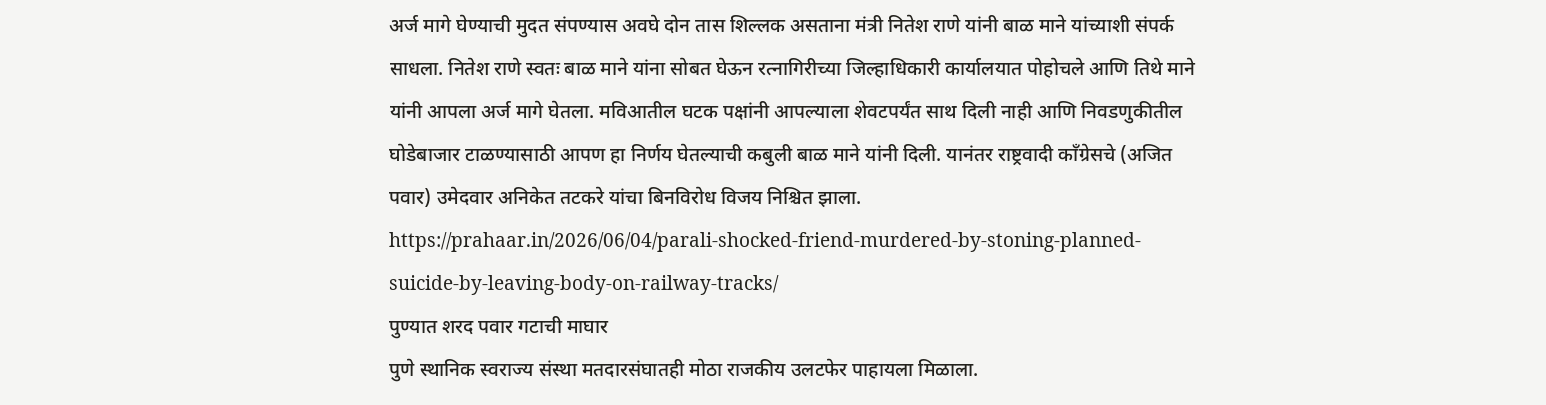अर्ज मागे घेण्याची मुदत संपण्यास अवघे दोन तास शिल्लक असताना मंत्री नितेश राणे यांनी बाळ माने यांच्याशी संपर्क साधला. नितेश राणे स्वतः बाळ माने यांना सोबत घेऊन रत्नागिरीच्या जिल्हाधिकारी कार्यालयात पोहोचले आणि तिथे माने यांनी आपला अर्ज मागे घेतला. मविआतील घटक पक्षांनी आपल्याला शेवटपर्यंत साथ दिली नाही आणि निवडणुकीतील घोडेबाजार टाळण्यासाठी आपण हा निर्णय घेतल्याची कबुली बाळ माने यांनी दिली. यानंतर राष्ट्रवादी काँग्रेसचे (अजित पवार) उमेदवार अनिकेत तटकरे यांचा बिनविरोध विजय निश्चित झाला.
https://prahaar.in/2026/06/04/parali-shocked-friend-murdered-by-stoning-planned-suicide-by-leaving-body-on-railway-tracks/
पुण्यात शरद पवार गटाची माघार
पुणे स्थानिक स्वराज्य संस्था मतदारसंघातही मोठा राजकीय उलटफेर पाहायला मिळाला.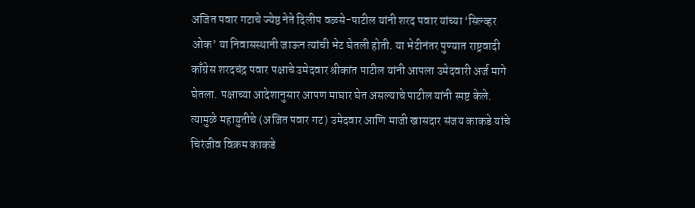अजित पवार गटाचे ज्येष्ठ नेते दिलीप वळसे-पाटील यांनी शरद पवार यांच्या ‘सिल्व्हर ओक’ या निवासस्थानी जाऊन त्यांची भेट घेतली होती. या भेटीनंतर पुण्यात राष्ट्रवादी काँग्रेस शरदचंद्र पवार पक्षाचे उमेदवार श्रीकांत पाटील यांनी आपला उमेदवारी अर्ज मागे घेतला. पक्षाच्या आदेशानुसार आपण माघार घेत असल्याचे पाटील यांनी स्पष्ट केले. त्यामुळे महायुतीचे (अजित पवार गट) उमेदवार आणि माजी खासदार संजय काकडे यांचे चिरंजीव विक्रम काकडे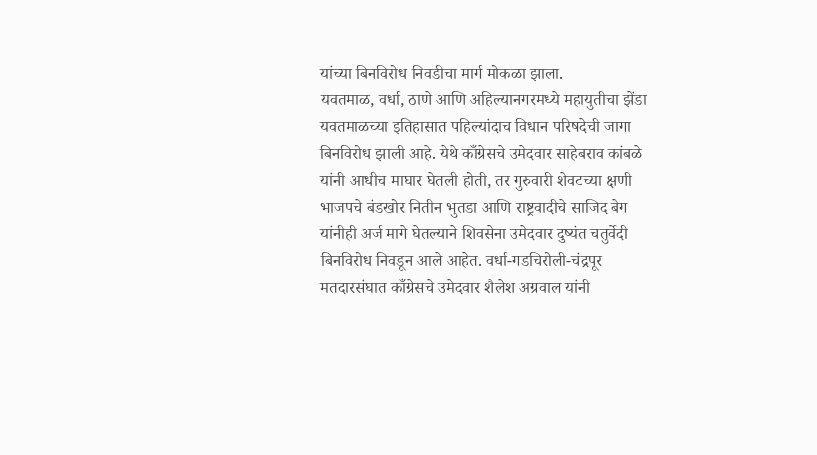यांच्या बिनविरोध निवडीचा मार्ग मोकळा झाला.
यवतमाळ, वर्धा, ठाणे आणि अहिल्यानगरमध्ये महायुतीचा झेंडा
यवतमाळच्या इतिहासात पहिल्यांदाच विधान परिषदेची जागा बिनविरोध झाली आहे. येथे काँग्रेसचे उमेदवार साहेबराव कांबळे यांनी आधीच माघार घेतली होती, तर गुरुवारी शेवटच्या क्षणी भाजपचे बंडखोर नितीन भुतडा आणि राष्ट्रवादीचे साजिद बेग यांनीही अर्ज मागे घेतल्याने शिवसेना उमेदवार दुष्यंत चतुर्वेदी बिनविरोध निवडून आले आहेत. वर्धा-गडचिरोली-चंद्रपूर मतदारसंघात काँग्रेसचे उमेदवार शैलेश अग्रवाल यांनी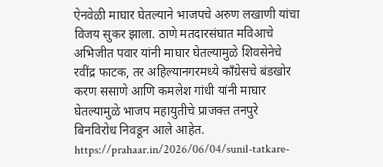ऐनवेळी माघार घेतल्याने भाजपचे अरुण लखाणी यांचा विजय सुकर झाला. ठाणे मतदारसंघात मविआचे अभिजीत पवार यांनी माघार घेतल्यामुळे शिवसेनेचे रवींद्र फाटक, तर अहिल्यानगरमध्ये काँग्रेसचे बंडखोर करण ससाणे आणि कमलेश गांधी यांनी माघार घेतल्यामुळे भाजप महायुतीचे प्राजक्त तनपुरे बिनविरोध निवडून आले आहेत.
https://prahaar.in/2026/06/04/sunil-tatkare-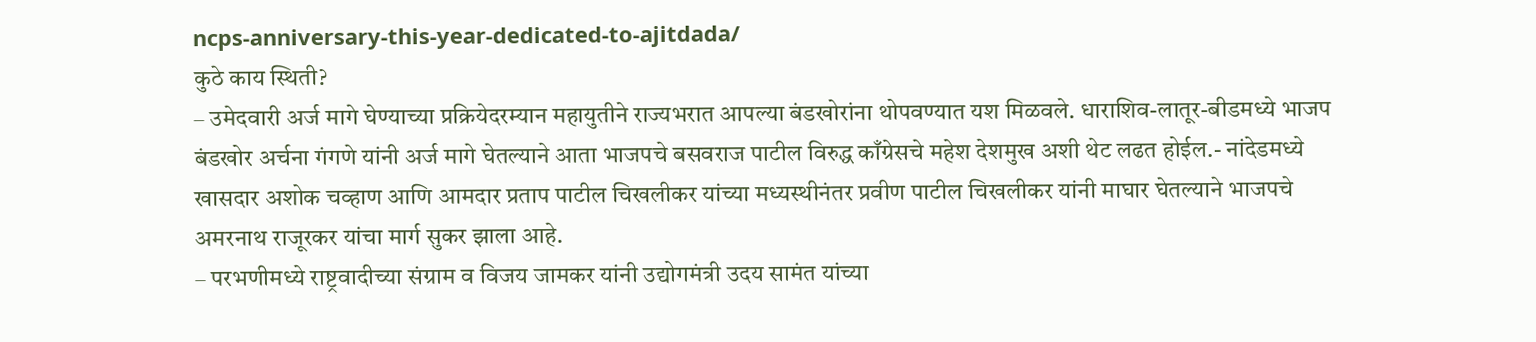ncps-anniversary-this-year-dedicated-to-ajitdada/
कुठे काय स्थिती?
– उमेदवारी अर्ज मागे घेण्याच्या प्रक्रियेदरम्यान महायुतीने राज्यभरात आपल्या बंडखोरांना थोपवण्यात यश मिळवले. धाराशिव-लातूर-बीडमध्ये भाजप बंडखोर अर्चना गंगणे यांनी अर्ज मागे घेतल्याने आता भाजपचे बसवराज पाटील विरुद्ध काँग्रेसचे महेश देशमुख अशी थेट लढत होईल.- नांदेडमध्ये खासदार अशोक चव्हाण आणि आमदार प्रताप पाटील चिखलीकर यांच्या मध्यस्थीनंतर प्रवीण पाटील चिखलीकर यांनी माघार घेतल्याने भाजपचे अमरनाथ राजूरकर यांचा मार्ग सुकर झाला आहे.
– परभणीमध्ये राष्ट्रवादीच्या संग्राम व विजय जामकर यांनी उद्योगमंत्री उदय सामंत यांच्या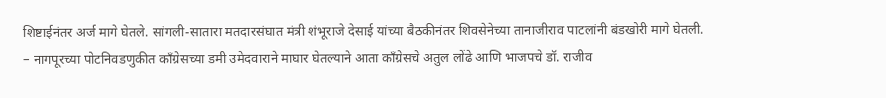शिष्टाईनंतर अर्ज मागे घेतले. सांगली-सातारा मतदारसंघात मंत्री शंभूराजे देसाई यांच्या बैठकीनंतर शिवसेनेच्या तानाजीराव पाटलांनी बंडखोरी मागे घेतली.
– नागपूरच्या पोटनिवडणुकीत काँग्रेसच्या डमी उमेदवाराने माघार घेतल्याने आता काँग्रेसचे अतुल लोंढे आणि भाजपचे डॉ. राजीव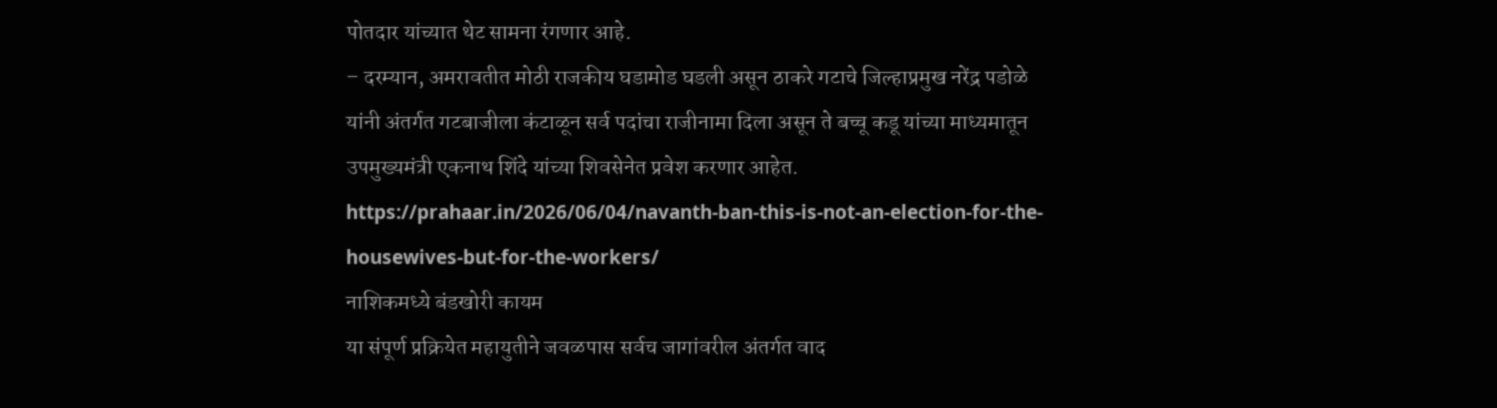पोतदार यांच्यात थेट सामना रंगणार आहे.
– दरम्यान, अमरावतीत मोठी राजकीय घडामोड घडली असून ठाकरे गटाचे जिल्हाप्रमुख नरेंद्र पडोळे यांनी अंतर्गत गटबाजीला कंटाळून सर्व पदांचा राजीनामा दिला असून ते बच्चू कडू यांच्या माध्यमातून उपमुख्यमंत्री एकनाथ शिंदे यांच्या शिवसेनेत प्रवेश करणार आहेत.
https://prahaar.in/2026/06/04/navanth-ban-this-is-not-an-election-for-the-housewives-but-for-the-workers/
नाशिकमध्ये बंडखोरी कायम
या संपूर्ण प्रक्रियेत महायुतीने जवळपास सर्वच जागांवरील अंतर्गत वाद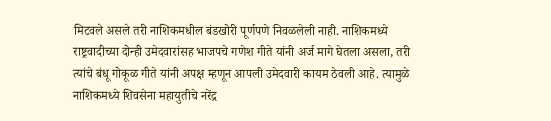मिटवले असले तरी नाशिकमधील बंडखोरी पूर्णपणे निवळलेली नाही. नाशिकमध्ये राष्ट्रवादीच्या दोन्ही उमेदवारांसह भाजपचे गणेश गीते यांनी अर्ज मागे घेतला असला, तरी त्यांचे बंधू गोकूळ गीते यांनी अपक्ष म्हणून आपली उमेदवारी कायम ठेवली आहे. त्यामुळे नाशिकमध्ये शिवसेना महायुतीचे नरेंद्र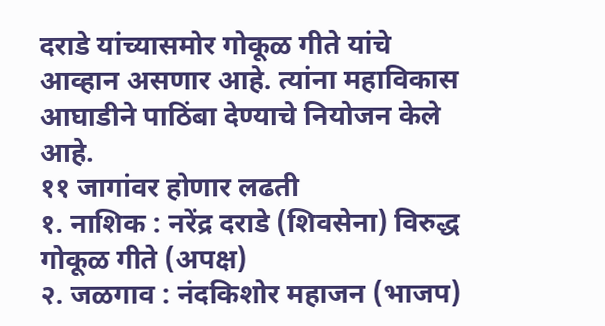दराडे यांच्यासमोर गोकूळ गीते यांचे आव्हान असणार आहे. त्यांना महाविकास आघाडीने पाठिंबा देण्याचे नियोजन केले आहे.
११ जागांवर होणार लढती
१. नाशिक : नरेंद्र दराडे (शिवसेना) विरुद्ध गोकूळ गीते (अपक्ष)
२. जळगाव : नंदकिशोर महाजन (भाजप)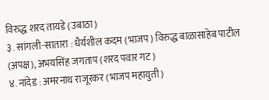विरुद्ध शरद तायडे (उबाठा)
३. सांगली-सातारा : धैर्यशील कदम (भाजप) विरुद्ध बाळासाहेब पाटील (अपक्ष), अभयसिंह जगताप (शरद पवार गट)
४. नांदेड : अमरनाथ राजूरकर (भाजप महायुती)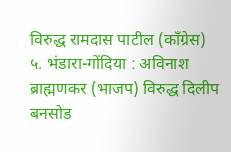विरुद्ध रामदास पाटील (काँग्रेस)
५. भंडारा-गोंदिया : अविनाश ब्राह्मणकर (भाजप) विरुद्ध दिलीप बनसोड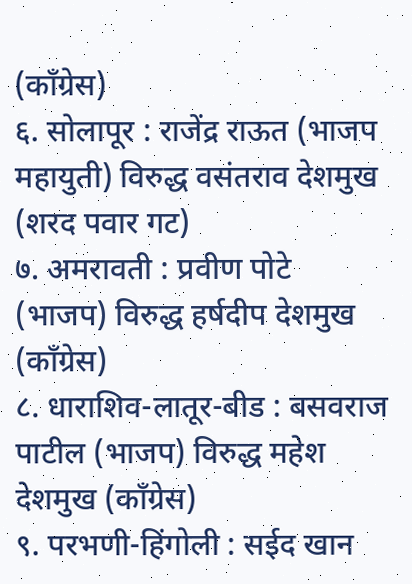(काँग्रेस)
६. सोलापूर : राजेंद्र राऊत (भाजप महायुती) विरुद्ध वसंतराव देशमुख (शरद पवार गट)
७. अमरावती : प्रवीण पोटे (भाजप) विरुद्ध हर्षदीप देशमुख (काँग्रेस)
८. धाराशिव-लातूर-बीड : बसवराज पाटील (भाजप) विरुद्ध महेश देशमुख (काँग्रेस)
९. परभणी-हिंगोली : सईद खान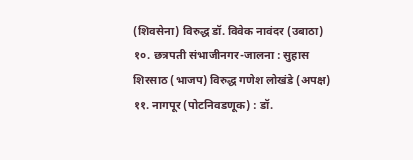(शिवसेना) विरुद्ध डॉ. विवेक नावंदर (उबाठा)
१०. छत्रपती संभाजीनगर-जालना : सुहास शिरसाठ (भाजप) विरुद्ध गणेश लोखंडे (अपक्ष)
११. नागपूर (पोटनिवडणूक) : डॉ.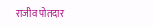राजीव पोतदार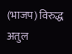(भाजप) विरुद्ध अतुल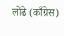लोंढे (काँग्रेस)